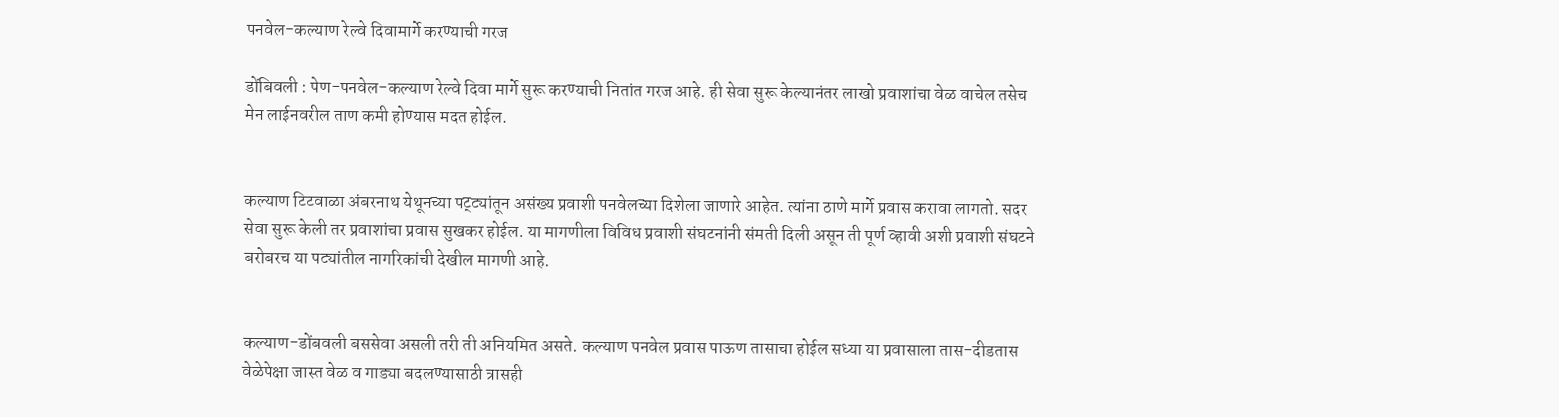पनवेल-कल्याण रेल्वे दिवामार्गे करण्याची गरज

डोंबिवली : पेण-पनवेल-कल्याण रेल्वे दिवा मार्गे सुरू करण्याची नितांत गरज आहे. ही सेवा सुरू केल्यानंतर लाखो प्रवाशांचा वेळ वाचेल तसेच मेन लाईनवरील ताण कमी होण्यास मदत होईल.


कल्याण टिटवाळा अंबरनाथ येथूनच्या पट्ट्यांतून असंख्य प्रवाशी पनवेलच्या दिशेला जाणारे आहेत. त्यांना ठाणे मार्गे प्रवास करावा लागतो. सदर सेवा सुरू केली तर प्रवाशांचा प्रवास सुखकर होईल. या मागणीला विविध प्रवाशी संघटनांनी संमती दिली असून ती पूर्ण व्हावी अशी प्रवाशी संघटने बरोबरच या पट्यांतील नागरिकांची देखील मागणी आहे.


कल्याण-डोंबवली बससेवा असली तरी ती अनियमित असते. कल्याण पनवेल प्रवास पाऊण तासाचा होईल सध्या या प्रवासाला तास-दीडतास वेळेपेक्षा जास्त वेळ व गाड्या बदलण्यासाठी त्रासही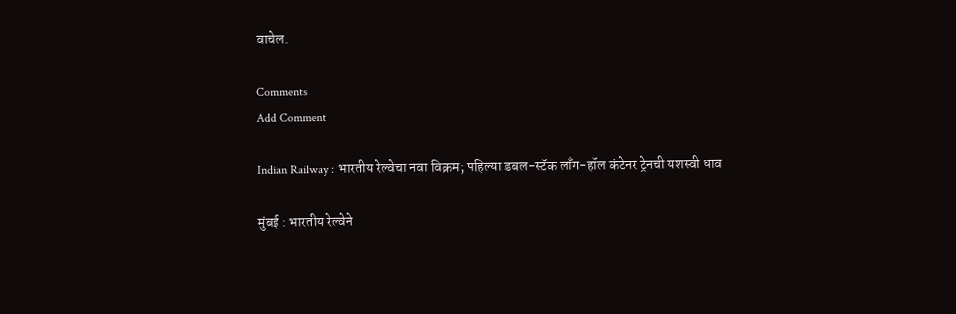वाचेल.

Comments
Add Comment

Indian Railway : भारतीय रेल्वेचा नवा विक्रम; पहिल्या डबल-स्टॅक लाँग-हॉल कंटेनर ट्रेनची यशस्वी धाव

मुंबई : भारतीय रेल्वेने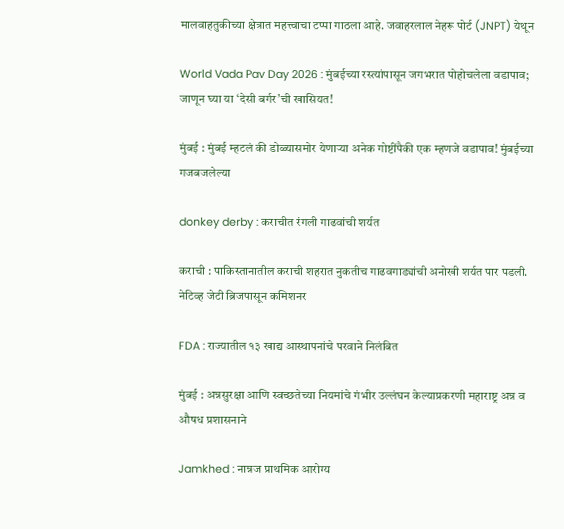मालवाहतुकीच्या क्षेत्रात महत्त्वाचा टप्पा गाठला आहे. जवाहरलाल नेहरू पोर्ट (JNPT) येथून

World Vada Pav Day 2026 : मुंबईच्या रस्त्यांपासून जगभरात पोहोचलेला वडापाव; जाणून घ्या या ‘देसी बर्गर’ची खासियत!

मुंबई : मुंबई म्हटलं की डोळ्यासमोर येणाऱ्या अनेक गोष्टींपैकी एक म्हणजे वडापाव! मुंबईच्या गजबजलेल्या

donkey derby : कराचीत रंगली गाढवांची शर्यत

कराची : पाकिस्तानातील कराची शहरात नुकतीच गाढवगाड्यांची अनोखी शर्यत पार पडली. नेटिव्ह जेटी ब्रिजपासून कमिशनर

FDA : राज्यातील १३ खाद्य आस्थापनांचे परवाने निलंबित

मुंबई : अन्नसुरक्षा आणि स्वच्छतेच्या नियमांचे गंभीर उल्लंघन केल्याप्रकरणी महाराष्ट्र अन्न व औषध प्रशासनाने

Jamkhed : नान्नज प्राथमिक आरोग्य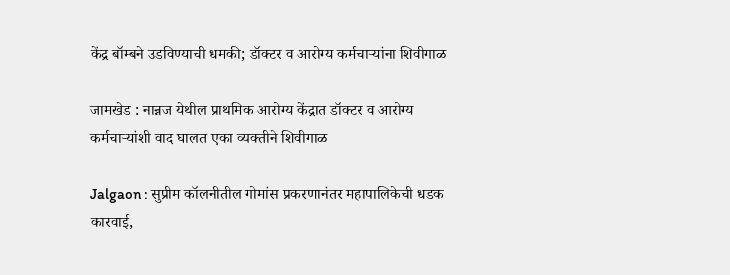केंद्र बॉम्बने उडविण्याची धमकी; डॉक्टर व आरोग्य कर्मचाऱ्यांना शिवीगाळ

जामखेड : नान्नज येथील प्राथमिक आरोग्य केंद्रात डॉक्टर व आरोग्य कर्मचाऱ्यांशी वाद घालत एका व्यक्तीने शिवीगाळ

Jalgaon : सुप्रीम कॉलनीतील गोमांस प्रकरणानंतर महापालिकेची धडक कारवाई,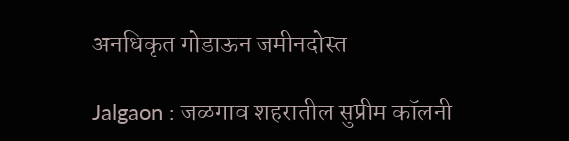अनधिकृत गोडाऊन जमीनदोस्त

Jalgaon : जळगाव शहरातील सुप्रीम कॉलनी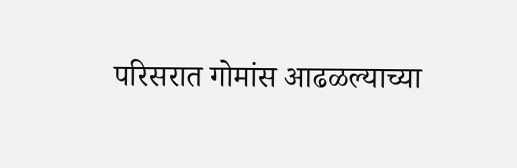परिसरात गोमांस आढळल्याच्या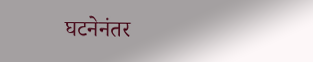घटनेनंतर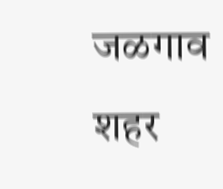जळगाव शहर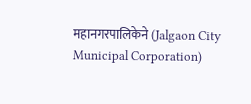महानगरपालिकेने (Jalgaon City Municipal Corporation)